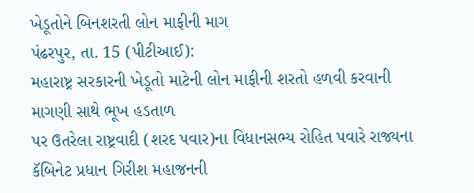ખેડૂતોને બિનશરતી લોન માફીની માગ
પંઢરપુર, તા. 15 (પીટીઆઈ):
મહારાષ્ટ્ર સરકારની ખેડૂતો માટેની લોન માફીની શરતો હળવી કરવાની માગણી સાથે ભૂખ હડતાળ
પર ઉતરેલા રાષ્ટ્રવાદી (શરદ પવાર)ના વિધાનસભ્ય રોહિત પવારે રાજ્યના કૅબિનેટ પ્રધાન ગિરીશ મહાજનની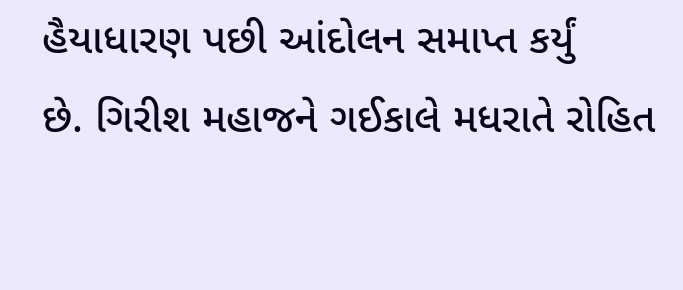હૈયાધારણ પછી આંદોલન સમાપ્ત કર્યું
છે. ગિરીશ મહાજને ગઈકાલે મધરાતે રોહિત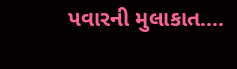પવારની મુલાકાત....